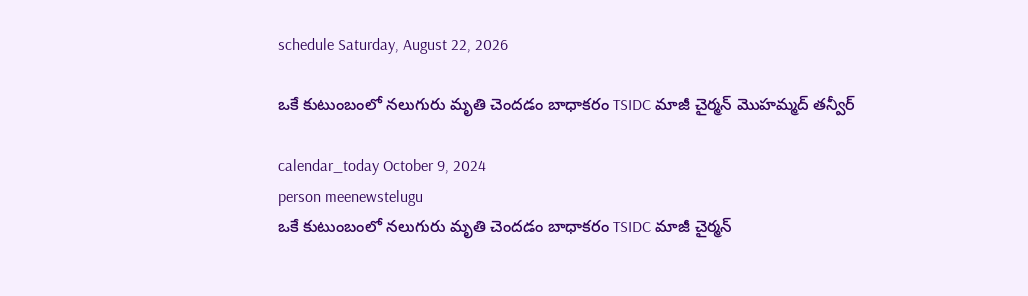schedule Saturday, August 22, 2026

ఒకే కుటుంబంలో నలుగురు మృతి చెందడం బాధాకరం TSIDC మాజీ చైర్మన్ మొహమ్మద్ తన్వీర్

calendar_today October 9, 2024
person meenewstelugu
ఒకే కుటుంబంలో నలుగురు మృతి చెందడం బాధాకరం TSIDC మాజీ చైర్మన్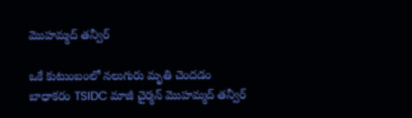మొహమ్మద్ తన్వీర్

ఒకే కుటుంబంలో నలుగురు మృతి చెందడం బాధాకరం TSIDC మాజీ చైర్మన్ మొహమ్మద్ తన్వీర్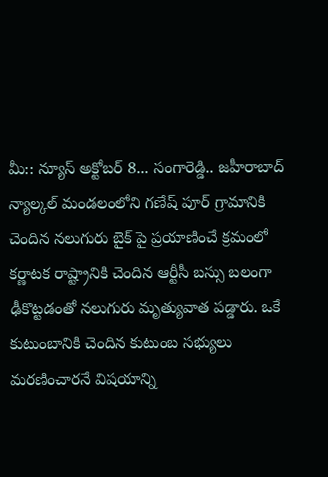మీ:: న్యూస్ అక్టోబర్ 8... సంగారెడ్డి.. జహీరాబాద్ న్యాల్కల్ మండలంలోని గణేష్ పూర్ గ్రామానికి చెందిన నలుగురు బైక్ పై ప్రయాణించే క్రమంలో కర్ణాటక రాష్ట్రానికి చెందిన ఆర్టీసీ బస్సు బలంగా ఢీకొట్టడంతో నలుగురు మృత్యువాత పడ్డారు. ఒకే కుటుంబానికి చెందిన కుటుంబ సభ్యులు మరణించారనే విషయాన్ని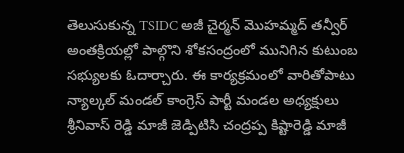తెలుసుకున్న TSIDC అజీ చైర్మన్ మొహమ్మద్ తన్వీర్ అంతక్రియల్లో పాల్గొని శోకసంద్రంలో మునిగిన కుటుంబ సభ్యులకు ఓదార్చారు. ఈ కార్యక్రమంలో వారితోపాటు న్యాల్కల్ మండల్ కాంగ్రెస్ పార్టీ మండల అధ్యక్షులు శ్రీనివాస్ రెడ్డి మాజీ జెడ్పిటిసి చంద్రప్ప కిష్టారెడ్డి మాజీ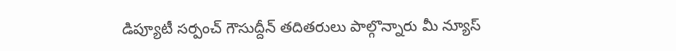డిప్యూటీ సర్పంచ్ గౌసుద్దీన్ తదితరులు పాల్గొన్నారు మీ న్యూస్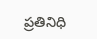ప్రతినిధి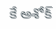కే అశోక్